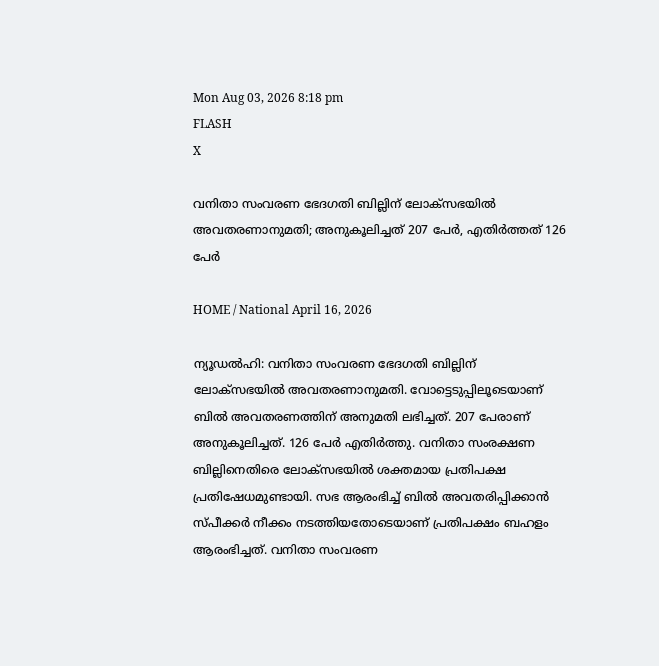Mon Aug 03, 2026 8:18 pm
FLASH
X

വനിതാ സംവരണ ഭേദഗതി ബില്ലിന് ലോക്‌സഭയിൽ അവതരണാനുമതി; അനുകൂലിച്ചത് 207 പേർ, എതിർത്തത് 126 പേര്‍

HOME / National April 16, 2026

ന്യൂഡല്‍ഹി: വനിതാ സംവരണ ഭേദഗതി ബില്ലിന് ലോക്‌സഭയിൽ അവതരണാനുമതി. വോട്ടെടുപ്പിലൂടെയാണ് ബിൽ അവതരണത്തിന് അനുമതി ലഭിച്ചത്. 207 പേരാണ് അനുകൂലിച്ചത്. 126 പേര്‍ എതിർത്തു. വനിതാ സംരക്ഷണ ബില്ലിനെതിരെ ലോക്‌സഭയില്‍ ശക്തമായ പ്രതിപക്ഷ പ്രതിഷേധമുണ്ടായി. സഭ ആരംഭിച്ച് ബില്‍ അവതരിപ്പിക്കാന്‍ സ്പീക്കര്‍ നീക്കം നടത്തിയതോടെയാണ് പ്രതിപക്ഷം ബഹളം ആരംഭിച്ചത്. വനിതാ സംവരണ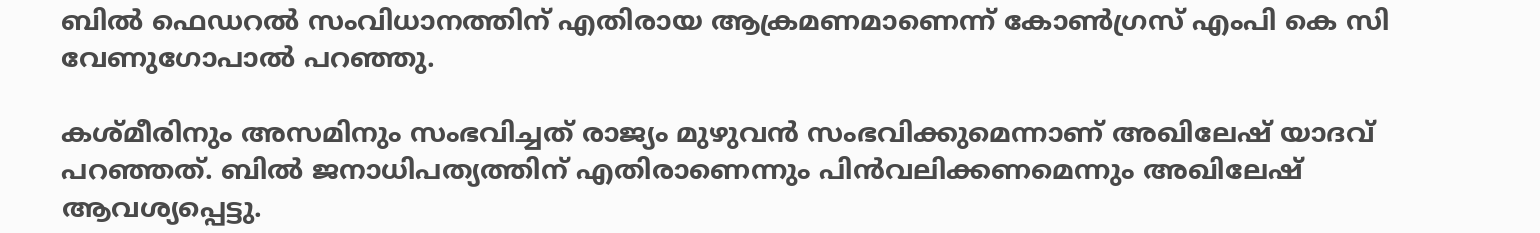ബില്‍ ഫെഡറല്‍ സംവിധാനത്തിന് എതിരായ ആക്രമണമാണെന്ന് കോണ്‍ഗ്രസ് എംപി കെ സി വേണുഗോപാല്‍ പറഞ്ഞു.

കശ്മീരിനും അസമിനും സംഭവിച്ചത് രാജ്യം മുഴുവന്‍ സംഭവിക്കുമെന്നാണ് അഖിലേഷ് യാദവ് പറഞ്ഞത്. ബില്‍ ജനാധിപത്യത്തിന് എതിരാണെന്നും പിന്‍വലിക്കണമെന്നും അഖിലേഷ് ആവശ്യപ്പെട്ടു.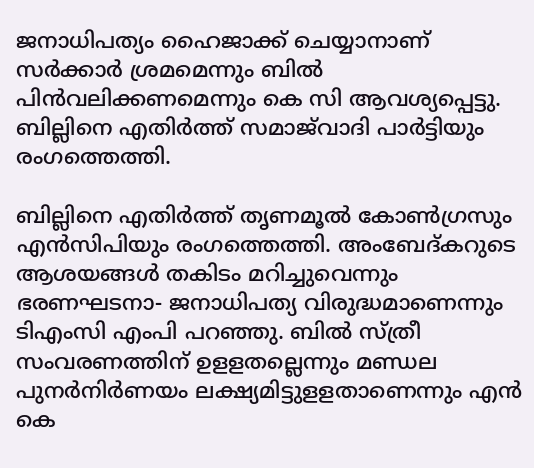ജനാധിപത്യം ഹൈജാക്ക് ചെയ്യാനാണ് സര്‍ക്കാര്‍ ശ്രമമെന്നും ബില്‍ പിന്‍വലിക്കണമെന്നും കെ സി ആവശ്യപ്പെട്ടു. ബില്ലിനെ എതിര്‍ത്ത് സമാജ്‌വാദി പാര്‍ട്ടിയും രംഗത്തെത്തി.

ബില്ലിനെ എതിര്‍ത്ത് തൃണമൂല്‍ കോണ്‍ഗ്രസും എന്‍സിപിയും രംഗത്തെത്തി. അംബേദ്കറുടെ ആശയങ്ങള്‍ തകിടം മറിച്ചുവെന്നും ഭരണഘടനാ- ജനാധിപത്യ വിരുദ്ധമാണെന്നും ടിഎംസി എംപി പറഞ്ഞു. ബില്‍ സ്ത്രീ സംവരണത്തിന് ഉളളതല്ലെന്നും മണ്ഡല പുനര്‍നിര്‍ണയം ലക്ഷ്യമിട്ടുളളതാണെന്നും എന്‍ കെ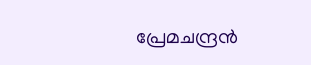പ്രേമചന്ദ്രന്‍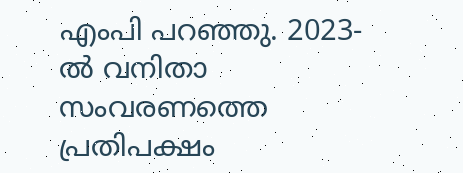എംപി പറഞ്ഞു. 2023-ല്‍ വനിതാ സംവരണത്തെ പ്രതിപക്ഷം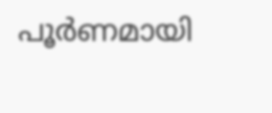പൂര്‍ണമായി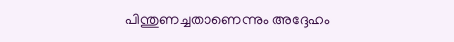പിന്തുണച്ചതാണെന്നും അദ്ദേഹം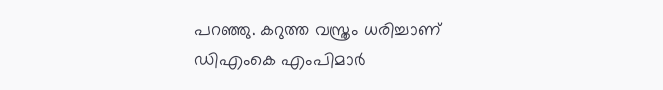പറഞ്ഞു. കറുത്ത വസ്ത്രം ധരിച്ചാണ് ഡിഎംകെ എംപിമാര്‍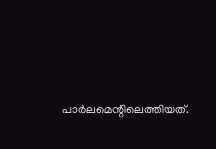പാര്‍ലമെന്റിലെത്തിയത്.